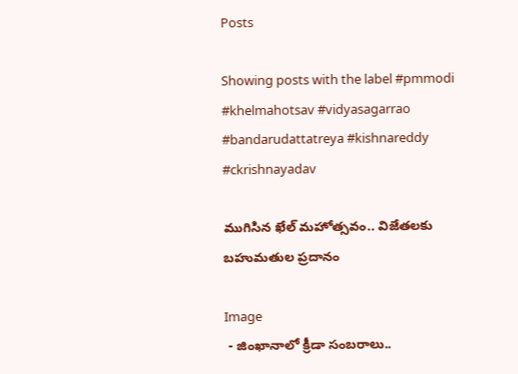Posts

Showing posts with the label #pmmodi #khelmahotsav #vidyasagarrao #bandarudattatreya #kishnareddy #ckrishnayadav

ముగిసిన ఖేల్ మహోత్సవం.. విజేతలకు బహుమతుల ప్రదానం

Image
 - జింఖానాలో క్రీడా సంబరాలు..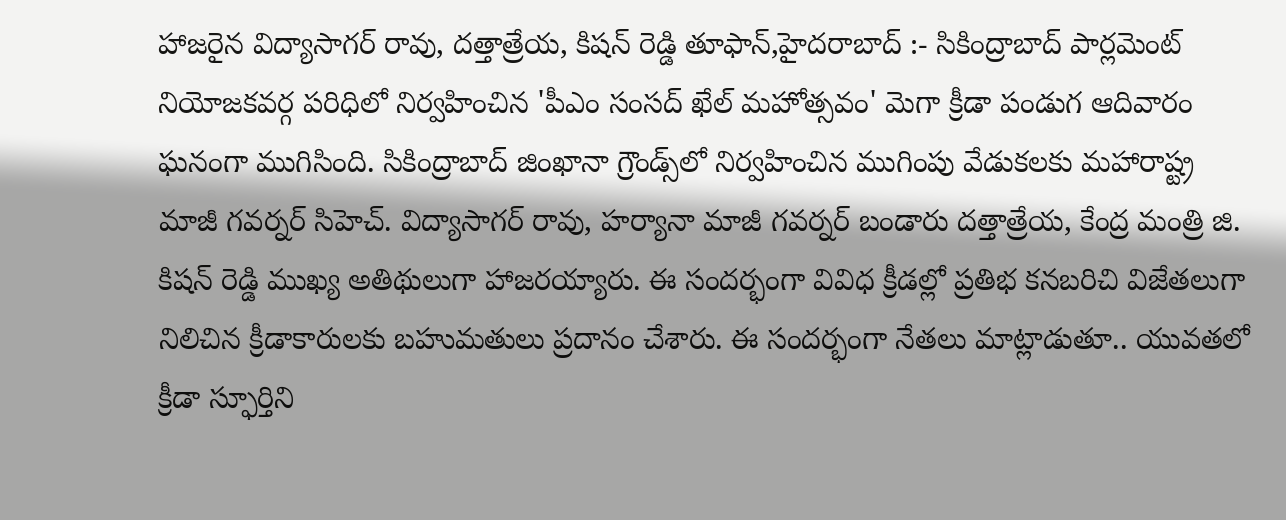హాజరైన విద్యాసాగర్ రావు, దత్తాత్రేయ, కిషన్ రెడ్డి తూఫాన్,హైదరాబాద్ :- సికింద్రాబాద్ పార్లమెంట్ నియోజకవర్గ పరిధిలో నిర్వహించిన 'పీఎం సంసద్ ఖేల్ మహోత్సవం' మెగా క్రీడా పండుగ ఆదివారం ఘనంగా ముగిసింది. సికింద్రాబాద్ జింఖానా గ్రౌండ్స్‌లో నిర్వహించిన ముగింపు వేడుకలకు మహారాష్ట్ర మాజీ గవర్నర్ సిహెచ్. విద్యాసాగర్ రావు, హర్యానా మాజీ గవర్నర్ బండారు దత్తాత్రేయ, కేంద్ర మంత్రి జి. కిషన్ రెడ్డి ముఖ్య అతిథులుగా హాజరయ్యారు. ఈ సందర్భంగా వివిధ క్రీడల్లో ప్రతిభ కనబరిచి విజేతలుగా నిలిచిన క్రీడాకారులకు బహుమతులు ప్రదానం చేశారు. ఈ సందర్భంగా నేతలు మాట్లాడుతూ.. యువతలో క్రీడా స్ఫూర్తిని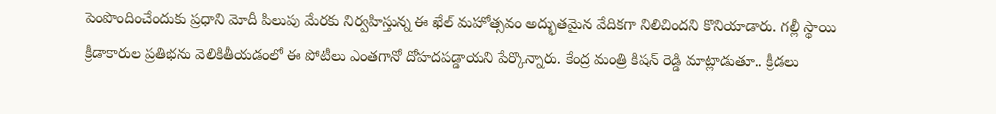పెంపొందించేందుకు ప్రధాని మోదీ పిలుపు మేరకు నిర్వహిస్తున్న ఈ ఖేల్ మహోత్సవం అద్భుతమైన వేదికగా నిలిచిందని కొనియాడారు. గల్లీ స్థాయి క్రీడాకారుల ప్రతిభను వెలికితీయడంలో ఈ పోటీలు ఎంతగానో దోహదపడ్డాయని పేర్కొన్నారు. కేంద్ర మంత్రి కిషన్ రెడ్డి మాట్లాడుతూ.. క్రీడలు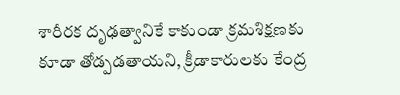శారీరక దృఢత్వానికే కాకుండా క్రమశిక్షణకు కూడా తోడ్పడతాయని, క్రీడాకారులకు కేంద్ర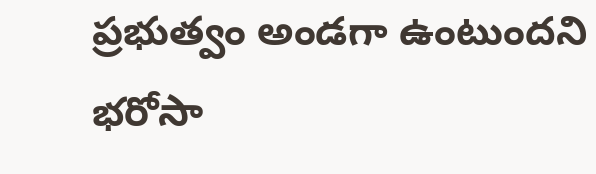ప్రభుత్వం అండగా ఉంటుందని భరోసా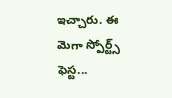ఇచ్చారు. ఈ మెగా స్పోర్ట్స్ ఫెస్ట...